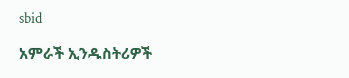sbid

አምራች ኢንዱስትሪዎች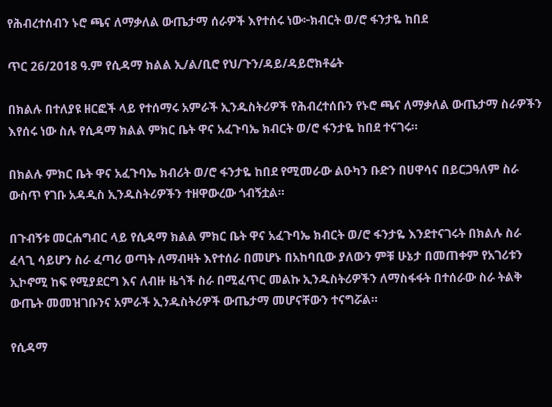የሕብረተሰብን ኑሮ ጫና ለማቃለል ውጤታማ ሰራዎች እየተሰሩ ነው፦ክብርት ወ/ሮ ፋንታዬ ከበደ

ጥር 26/2018 ዓ.ም የሲዳማ ክልል ኢ/ል/ቢሮ የህ/ጉን/ዳይ/ዳይሮክቶሬት

በክልሉ በተለያዩ ዘርፎች ላይ የተሰማሩ አምራች ኢንዱስትሪዎች የሕብረተሰቡን የኑሮ ጫና ለማቃለል ውጤታማ ስራዎችን እየሰሩ ነው ስሉ የሲዳማ ክልል ምክር ቤት ዋና አፈጉባኤ ክብርት ወ/ሮ ፋንታዬ ከበደ ተናገሩ።

በክልሉ ምክር ቤት ዋና አፈጉባኤ ክብሪት ወ/ሮ ፋንታዬ ከበደ የሚመራው ልዑካን ቡድን በሀዋሳና በይርጋዓለም ስራ ውስጥ የገቡ አዳዲስ ኢንዱስትሪዎችን ተዘዋውረው ጎብኝቷል።

በጉብኝቱ መርሐግብር ላይ የሲዳማ ክልል ምክር ቤት ዋና አፈጉባኤ ክብርት ወ/ሮ ፋንታዬ እንደተናገሩት በክልሉ ስራ ፈላጊ ሳይሆን ስራ ፈጣሪ ወጣት ለማብዛት እየተሰራ በመሆኑ በአከባቢው ያለውን ምቹ ሁኔታ በመጠቀም የአገሪቱን ኢኮኖሚ ከፍ የሚያደርግ እና ለብዙ ዜጎች ስራ በሚፈጥር መልኩ ኢንዱስትሪዎችን ለማስፋፋት በተሰራው ስራ ትልቅ ውጤት መመዝገቡንና አምራች ኢንዱስትሪዎች ውጤታማ መሆናቸውን ተናግሯል።

የሲዳማ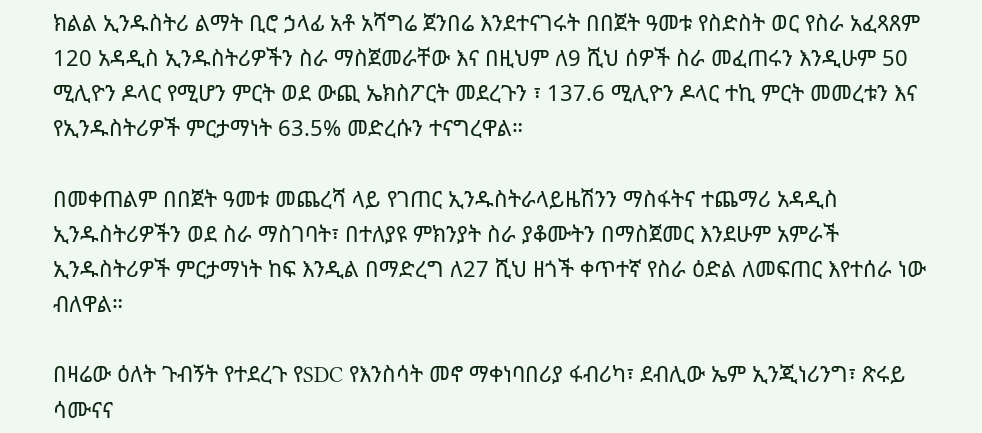ክልል ኢንዱስትሪ ልማት ቢሮ ኃላፊ አቶ አሻግሬ ጀንበሬ እንደተናገሩት በበጀት ዓመቱ የስድስት ወር የስራ አፈጻጸም 120 አዳዲስ ኢንዱስትሪዎችን ስራ ማስጀመራቸው እና በዚህም ለ9 ሺህ ሰዎች ስራ መፈጠሩን እንዲሁም 50 ሚሊዮን ዶላር የሚሆን ምርት ወደ ውጪ ኤክስፖርት መደረጉን ፣ 137.6 ሚሊዮን ዶላር ተኪ ምርት መመረቱን እና የኢንዱስትሪዎች ምርታማነት 63.5% መድረሱን ተናግረዋል።

በመቀጠልም በበጀት ዓመቱ መጨረሻ ላይ የገጠር ኢንዱስትራላይዜሽንን ማስፋትና ተጨማሪ አዳዲስ ኢንዱስትሪዎችን ወደ ስራ ማስገባት፣ በተለያዩ ምክንያት ስራ ያቆሙትን በማስጀመር እንደሁም አምራች ኢንዱስትሪዎች ምርታማነት ከፍ እንዲል በማድረግ ለ27 ሺህ ዘጎች ቀጥተኛ የስራ ዕድል ለመፍጠር እየተሰራ ነው ብለዋል።

በዛሬው ዕለት ጉብኝት የተደረጉ የSDC የእንስሳት መኖ ማቀነባበሪያ ፋብሪካ፣ ደብሊው ኤም ኢንጂነሪንግ፣ ጽሩይ ሳሙናና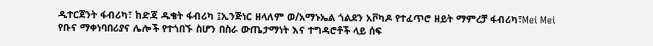ዲተርጀንት ፋብሪካ፣ ከድጃ ዱቄት ፋብሪካ ፤ኢንጅነር ዘላለም ወ/አማኑኤል ጎልደን አቮካዶ የተፈጥሮ ዘይት ማምረቻ ፋብሪካ፣Mei Mei የቡና ማቀነባበሪያና ሌሎች የተጎበኙ ስሆን በስራ ውጤታማነት እና ተግዳሮቶች ላይ ሰፍ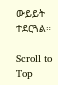ውይይት ተደርጓል።

Scroll to Top